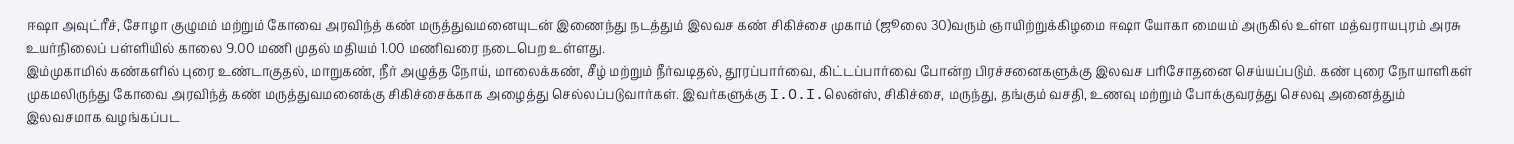ஈஷா அவுட்ரீச், சோழா குழுமம் மற்றும் கோவை அரவிந்த் கண் மருத்துவமனையுடன் இணைந்து நடத்தும் இலவச கண் சிகிச்சை முகாம் (ஜூலை 30)வரும் ஞாயிற்றுக்கிழமை ஈஷா யோகா மையம் அருகில் உள்ள மத்வராயபுரம் அரசு உயர்நிலைப் பள்ளியில் காலை 9.00 மணி முதல் மதியம் 1.00 மணிவரை நடைபெற உள்ளது.
இம்முகாமில் கண்களில் புரை உண்டாகுதல், மாறுகண், நீர் அழுத்த நோய், மாலைக்கண், சீழ் மற்றும் நீர்வடிதல், தூரப்பார்வை, கிட்டப்பார்வை போன்ற பிரச்சனைகளுக்கு இலவச பரிசோதனை செய்யப்படும். கண் புரை நோயாளிகள் முகமலிருந்து கோவை அரவிந்த் கண் மருத்துவமனைக்கு சிகிச்சைக்காக அழைத்து செல்லப்படுவார்கள். இவர்களுக்கு I.O.I.லென்ஸ், சிகிச்சை, மருந்து, தங்கும் வசதி, உணவு மற்றும் போக்குவரத்து செலவு அனைத்தும் இலவசமாக வழங்கப்பட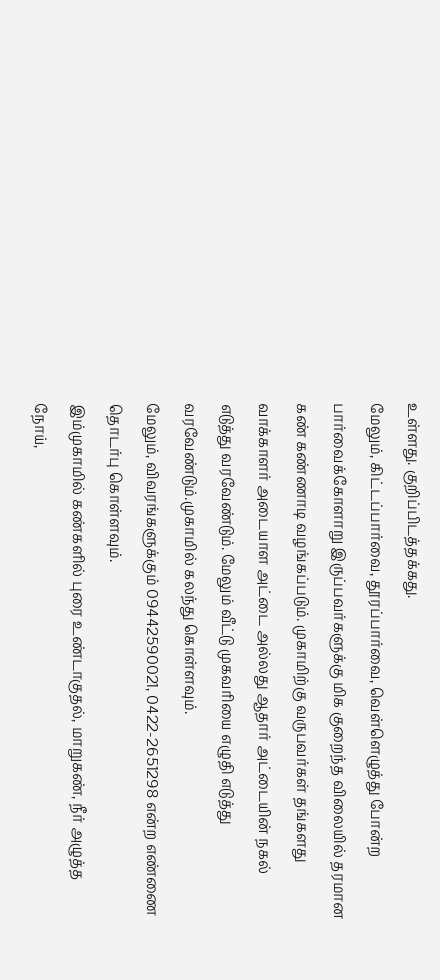உள்ளது. குறிப்பிடத்தக்கது.
மேலும், கிட்டப்பார்வை, தூரப்பார்வை, வெள்ளெழுத்து போன்ற பார்வைக்கோளாறு இருப்பவர்களுக்கு மிக குறைந்த விலையில் தரமான கண் கண்ணாடி வழங்கப்படும். முகாமிற்கு வருபவர்கள் தங்களது வாக்காளர் அடையாள அட்டை அல்லது ஆதார் அட்டையின் நகல் எடுத்து வரவேண்டும். மேலும் வீட்டு முகவரியை எழுதி எடுத்து வரவேண்டும்.முகாமில் கலந்து கொள்ளவும்.
மேலும், விவரங்களுக்கும் 09442590021, 0422-2651298 என்ற எண்ணை தொடர்பு கொள்ளவும்.
இம்முகாமில் கண்களில் புரை உண்டாகுதல், மாறுகண், நீர் அழுத்த நோய்,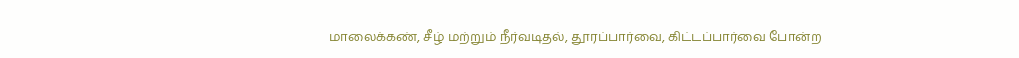மாலைக்கண், சீழ் மற்றும் நீர்வடிதல், தூரப்பார்வை, கிட்டப்பார்வை போன்ற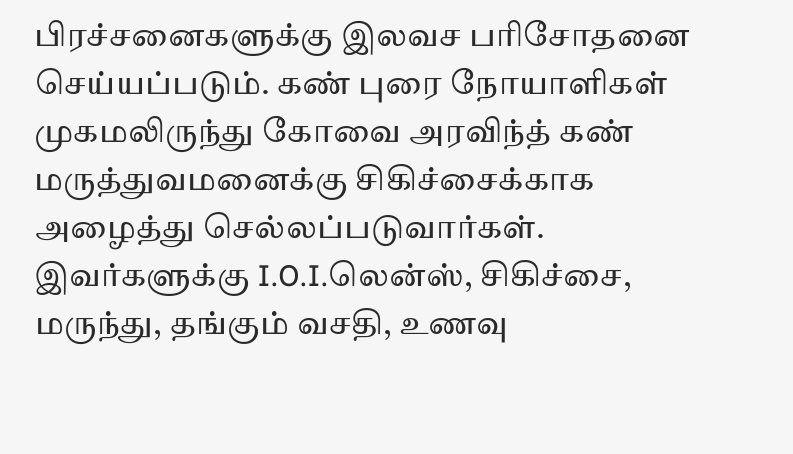பிரச்சனைகளுக்கு இலவச பரிசோதனை செய்யப்படும். கண் புரை நோயாளிகள் முகமலிருந்து கோவை அரவிந்த் கண் மருத்துவமனைக்கு சிகிச்சைக்காக அழைத்து செல்லப்படுவார்கள். இவர்களுக்கு I.O.I.லென்ஸ், சிகிச்சை, மருந்து, தங்கும் வசதி, உணவு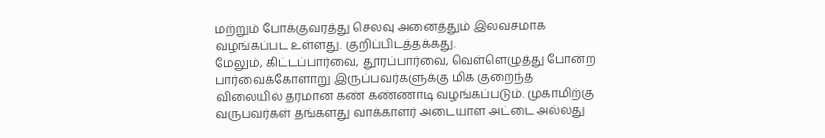மற்றும் போக்குவரத்து செலவு அனைத்தும் இலவசமாக வழங்கப்பட உள்ளது. குறிப்பிடத்தக்கது.
மேலும், கிட்டப்பார்வை, தூரப்பார்வை, வெள்ளெழுத்து போன்ற பார்வைக்கோளாறு இருப்பவர்களுக்கு மிக குறைந்த விலையில் தரமான கண் கண்ணாடி வழங்கப்படும். முகாமிற்கு வருபவர்கள் தங்களது வாக்காளர் அடையாள அட்டை அல்லது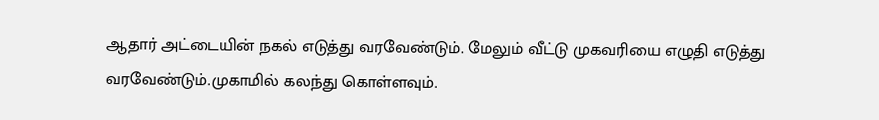ஆதார் அட்டையின் நகல் எடுத்து வரவேண்டும். மேலும் வீட்டு முகவரியை எழுதி எடுத்து வரவேண்டும்.முகாமில் கலந்து கொள்ளவும்.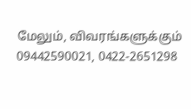மேலும், விவரங்களுக்கும் 09442590021, 0422-2651298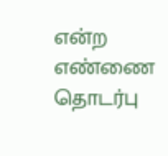என்ற எண்ணை தொடர்பு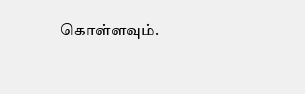கொள்ளவும்.